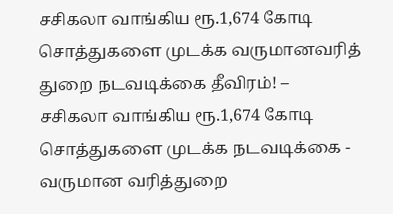சசிகலா வாங்கிய ரூ.1,674 கோடி சொத்துகளை முடக்க வருமானவரித் துறை நடவடிக்கை தீவிரம்! –
சசிகலா வாங்கிய ரூ.1,674 கோடி சொத்துகளை முடக்க நடவடிக்கை - வருமான வரித்துறை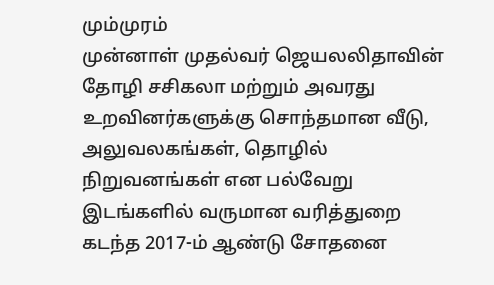மும்முரம்
முன்னாள் முதல்வர் ஜெயலலிதாவின் தோழி சசிகலா மற்றும் அவரது உறவினர்களுக்கு சொந்தமான வீடு, அலுவலகங்கள், தொழில் நிறுவனங்கள் என பல்வேறு இடங்களில் வருமான வரித்துறை கடந்த 2017-ம் ஆண்டு சோதனை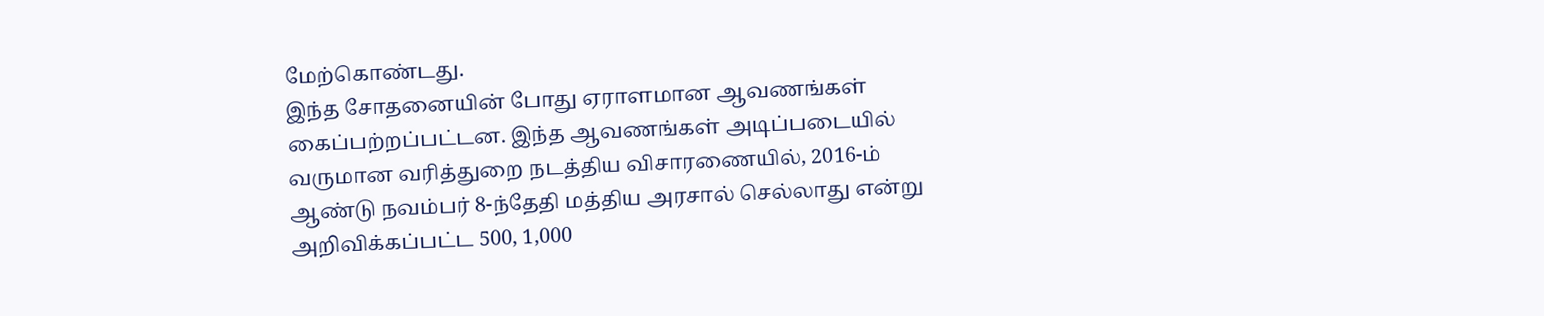மேற்கொண்டது.
இந்த சோதனையின் போது ஏராளமான ஆவணங்கள் கைப்பற்றப்பட்டன. இந்த ஆவணங்கள் அடிப்படையில் வருமான வரித்துறை நடத்திய விசாரணையில், 2016-ம் ஆண்டு நவம்பர் 8-ந்தேதி மத்திய அரசால் செல்லாது என்று அறிவிக்கப்பட்ட 500, 1,000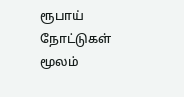ரூபாய் நோட்டுகள் மூலம்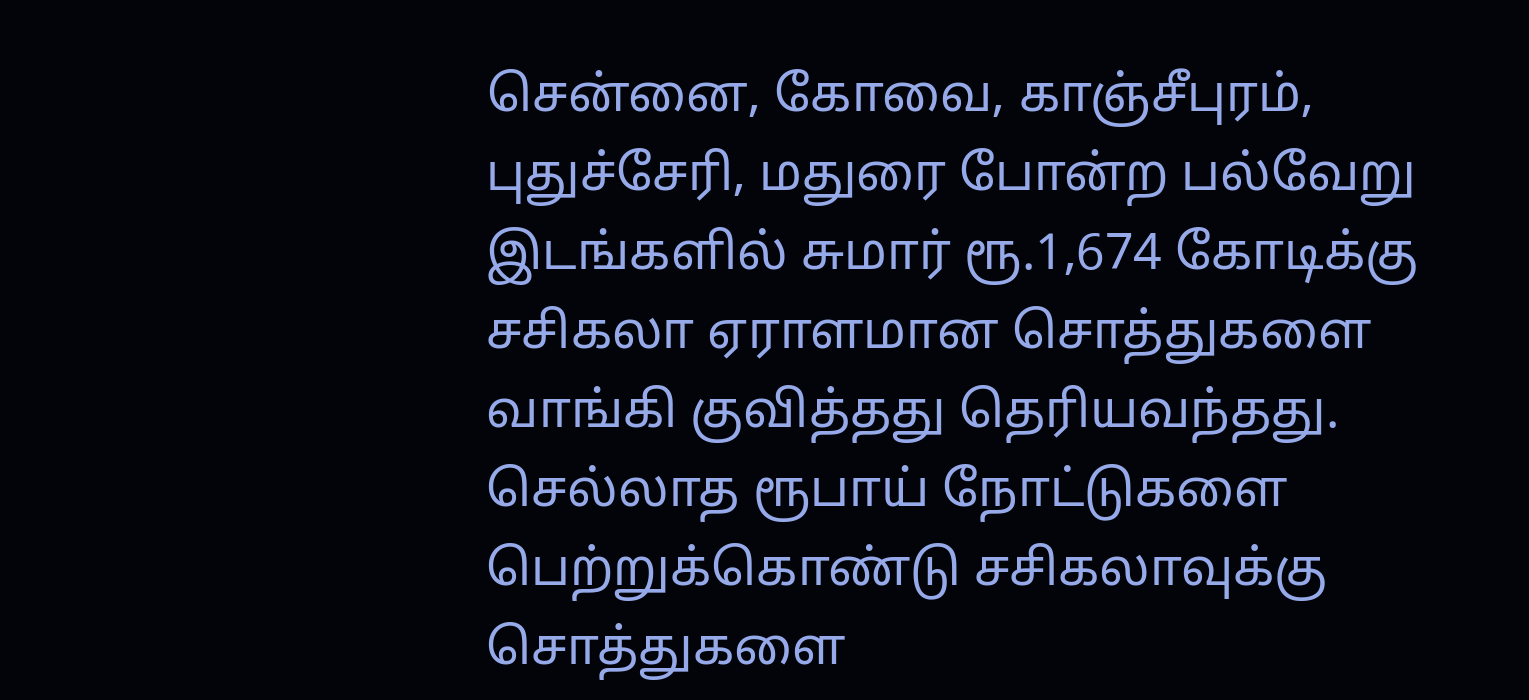சென்னை, கோவை, காஞ்சீபுரம், புதுச்சேரி, மதுரை போன்ற பல்வேறு இடங்களில் சுமார் ரூ.1,674 கோடிக்கு சசிகலா ஏராளமான சொத்துகளை வாங்கி குவித்தது தெரியவந்தது.
செல்லாத ரூபாய் நோட்டுகளை பெற்றுக்கொண்டு சசிகலாவுக்கு சொத்துகளை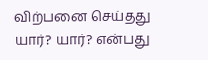விற்பனை செய்தது யார்? யார்? என்பது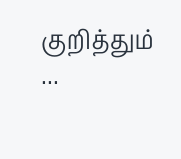குறித்தும் ...